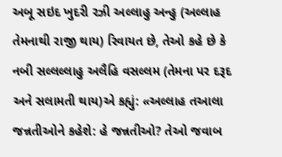અબૂ સઇદ ખુદરી રઝી અલ્લાહુ અન્હુ (અલ્લાહ તેમનાથી રાજી થાય) રિવાયત છે, તેઓ કહે છે કે નબી સલ્લલ્લાહુ અલૈહિ વસલ્લમ (તેમના પર દરૂદ અને સલામતી થાય)એ કહ્યું: «અલ્લાહ તઆલા જન્નતીઓને કહેશે: હે જન્નતીઓ? તેઓ જવાબ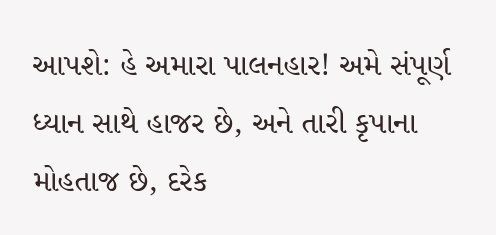આપશે: હે અમારા પાલનહાર! અમે સંપૂર્ણ ધ્યાન સાથે હાજર છે, અને તારી કૃપાના મોહતાજ છે, દરેક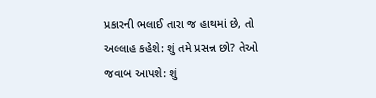પ્રકારની ભલાઈ તારા જ હાથમાં છે, તો અલ્લાહ કહેશે: શું તમે પ્રસન્ન છો? તેઓ જવાબ આપશે: શું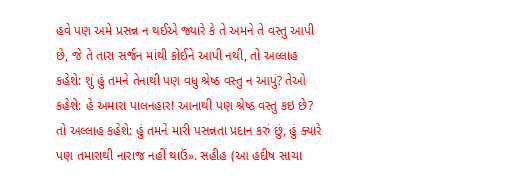હવે પણ અમે પ્રસન્ન ન થઈએ જ્યારે કે તે અમને તે વસ્તુ આપી છે, જે તે તારા સર્જન માંથી કોઈને આપી નથી, તો અલ્લાહ કહેશે: શું હું તમને તેનાથી પણ વધુ શ્રેષ્ઠ વસ્તુ ન આપું? તેઓ કહેશે: હે અમારા પાલનહાર! આનાથી પણ શ્રેષ્ઠ વસ્તુ કઇ છે? તો અલ્લાહ કહેશે: હું તમને મારી પસન્નતા પ્રદાન કરું છું, હું ક્યારે પણ તમારાથી નારાજ નહીં થાઉં». સહીહ (આ હદીષ સાચા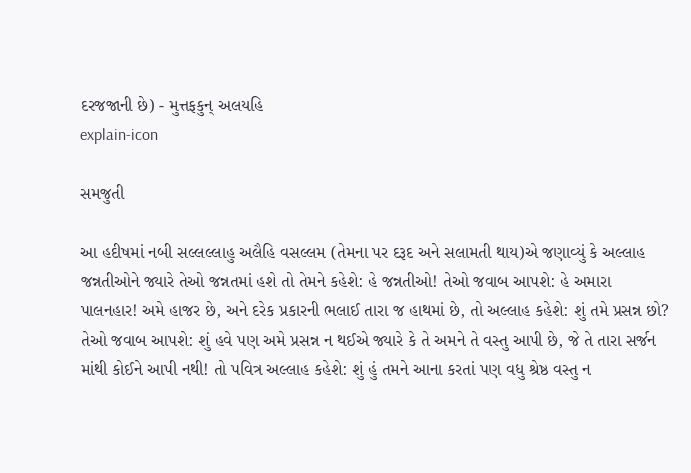દરજજાની છે) - મુત્તફકુન્ અલયહિ
explain-icon

સમજુતી

આ હદીષમાં નબી સલ્લલ્લાહુ અલૈહિ વસલ્લમ (તેમના પર દરૂદ અને સલામતી થાય)એ જણાવ્યું કે અલ્લાહ જન્નતીઓને જ્યારે તેઓ જન્નતમાં હશે તો તેમને કહેશે: હે જન્નતીઓ! તેઓ જવાબ આપશે: હે અમારા પાલનહાર! અમે હાજર છે, અને દરેક પ્રકારની ભલાઈ તારા જ હાથમાં છે, તો અલ્લાહ કહેશે: શું તમે પ્રસન્ન છો? તેઓ જવાબ આપશે: શું હવે પણ અમે પ્રસન્ન ન થઈએ જ્યારે કે તે અમને તે વસ્તુ આપી છે, જે તે તારા સર્જન માંથી કોઈને આપી નથી! તો પવિત્ર અલ્લાહ કહેશે: શું હું તમને આના કરતાં પણ વધુ શ્રેષ્ઠ વસ્તુ ન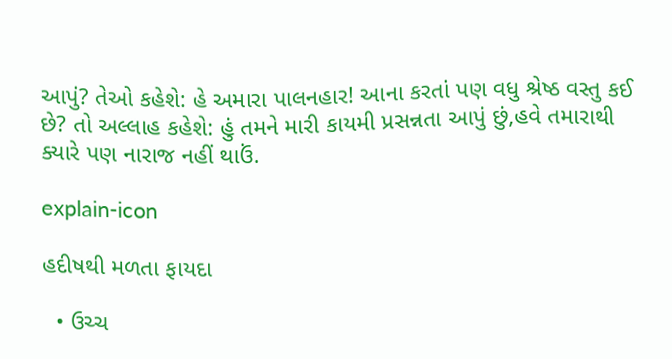આપું? તેઓ કહેશે: હે અમારા પાલનહાર! આના કરતાં પણ વધુ શ્રેષ્ઠ વસ્તુ કઈ છે? તો અલ્લાહ કહેશે: હું તમને મારી કાયમી પ્રસન્નતા આપું છું,હવે તમારાથી ક્યારે પણ નારાજ નહીં થાઉં.

explain-icon

હદીષથી મળતા ફાયદા

  • ઉચ્ચ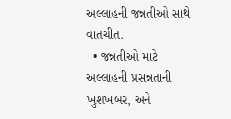અલ્લાહની જન્નતીઓ સાથે વાતચીત.
  • જન્નતીઓ માટે અલ્લાહની પ્રસન્નતાની ખુશખબર, અને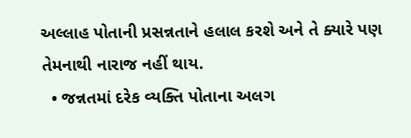અલ્લાહ પોતાની પ્રસન્નતાને હલાલ કરશે અને તે ક્યારે પણ તેમનાથી નારાજ નહીં થાય.
  • જન્નતમાં દરેક વ્યક્તિ પોતાના અલગ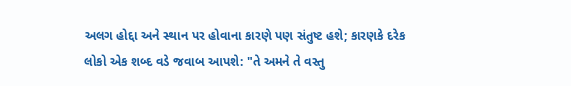અલગ હોદ્દા અને સ્થાન પર હોવાના કારણે પણ સંતુષ્ટ હશે; કારણકે દરેક લોકો એક શબ્દ વડે જવાબ આપશે: "તે અમને તે વસ્તુ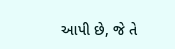આપી છે, જે તે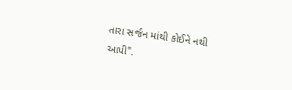તારા સર્જન માંથી કોઈને નથી આપી".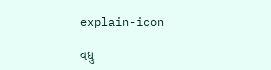explain-icon

વધુ